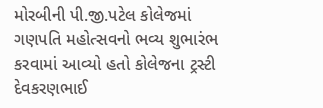મોરબીની પી.જી.પટેલ કોલેજમાં ગણપતિ મહોત્સવનો ભવ્ય શુભારંભ કરવામાં આવ્યો હતો કોલેજના ટ્રસ્ટી દેવકરણભાઈ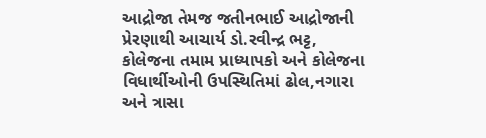આદ્રોજા તેમજ જતીનભાઈ આદ્રોજાની પ્રેરણાથી આચાર્ય ડો.રવીન્દ્ર ભટ્ટ, કોલેજના તમામ પ્રાધ્યાપકો અને કોલેજના વિધાર્થીઓની ઉપસ્થિતિમાં ઢોલ,નગારા અને ત્રાસા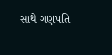સાથે ગણપતિ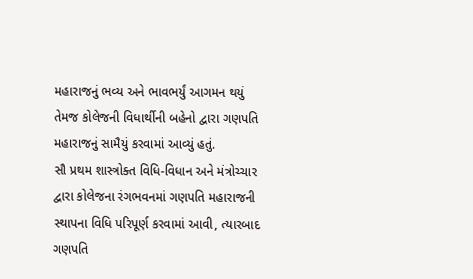મહારાજનું ભવ્ય અને ભાવભર્યું આગમન થયું તેમજ કોલેજની વિધાર્થીની બહેનો દ્વારા ગણપતિ મહારાજનું સામૈયું કરવામાં આવ્યું હતું.
સૌ પ્રથમ શાસ્ત્રોક્ત વિધિ-વિધાન અને મંત્રોચ્ચાર દ્વારા કોલેજના રંગભવનમાં ગણપતિ મહારાજની સ્થાપના વિધિ પરિપૂર્ણ કરવામાં આવી, ત્યારબાદ ગણપતિ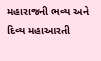મહારાજની ભવ્ય અને દિવ્ય મહાઆરતી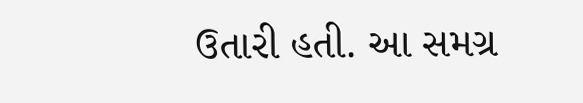ઉતારી હતી. આ સમગ્ર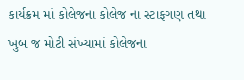કાર્યક્રમ માં કોલેજના કોલેજ ના સ્ટાફગણ તથા ખુબ જ મોટી સંખ્યામાં કોલેજના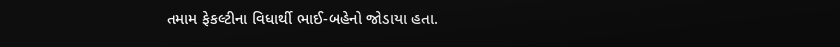તમામ ફેકલ્ટીના વિધાર્થી ભાઈ-બહેનો જોડાયા હતા.